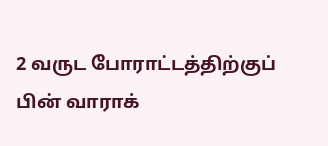2 வருட போராட்டத்திற்குப் பின் வாராக்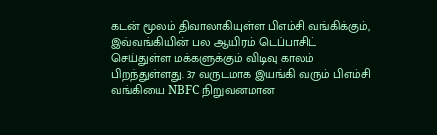கடன் மூலம் திவாலாகியுள்ள பிஎம்சி வங்கிக்கும், இவ்வங்கியின் பல ஆயிரம் டெப்பாசிட் செய்துள்ள மக்களுக்கும் விடிவு காலம் பிறந்துள்ளது. 37 வருடமாக இயங்கி வரும் பிஎம்சி வங்கியை NBFC நிறுவனமான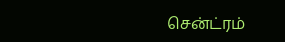சென்ட்ரம்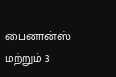பைனான்ஸ் மற்றும் 3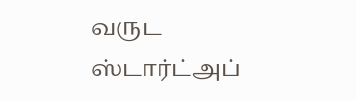வருட ஸ்டார்ட்அப்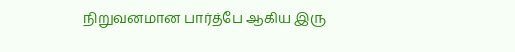நிறுவனமான பார்த்பே ஆகிய இரு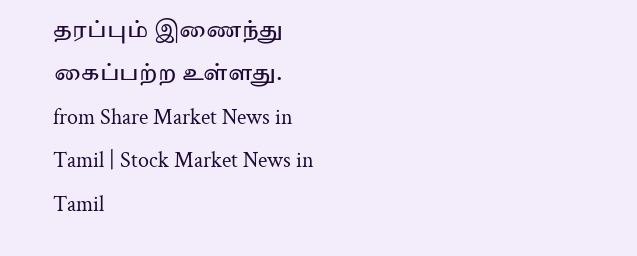தரப்பும் இணைந்து கைப்பற்ற உள்ளது.
from Share Market News in Tamil | Stock Market News in Tamil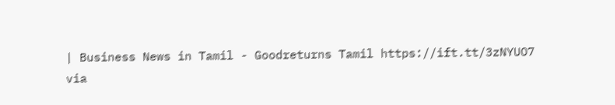| Business News in Tamil - Goodreturns Tamil https://ift.tt/3zNYUO7
via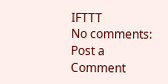IFTTT
No comments:
Post a Comment